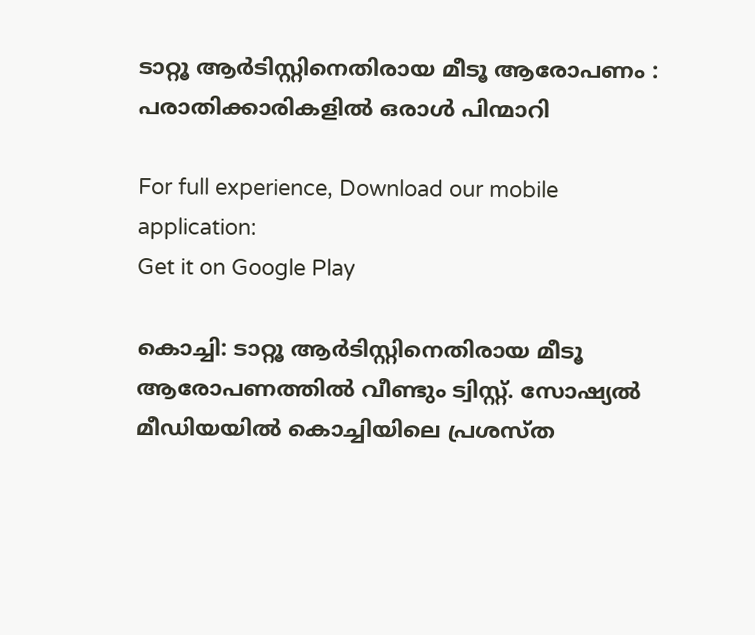ടാറ്റൂ ആര്‍ടിസ്റ്റിനെതിരായ മീടൂ ആരോപണം : പരാതിക്കാരികളിൽ ഒരാൾ പിന്മാറി

For full experience, Download our mobile application:
Get it on Google Play

കൊച്ചി: ടാറ്റൂ ആര്‍ടിസ്റ്റിനെതിരായ മീടൂ ആരോപണത്തില്‍ വീണ്ടും ട്വിസ്റ്റ്. സോഷ്യല്‍ മീഡിയയില്‍ കൊച്ചിയിലെ പ്രശസ്ത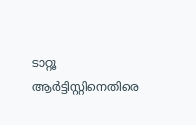ടാറ്റൂ ആര്‍ട്ടിസ്റ്റിനെതിരെ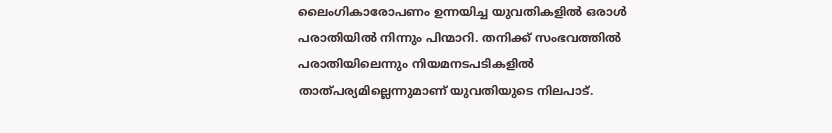ലൈംഗികാരോപണം ഉന്നയിച്ച യുവതികളില്‍ ഒരാള്‍ പരാതിയില്‍ നിന്നും പിന്മാറി. തനിക്ക് സംഭവത്തില്‍ പരാതിയിലെന്നും നിയമനടപടികളില്‍ താത്പര്യമില്ലെന്നുമാണ് യുവതിയുടെ നിലപാട്.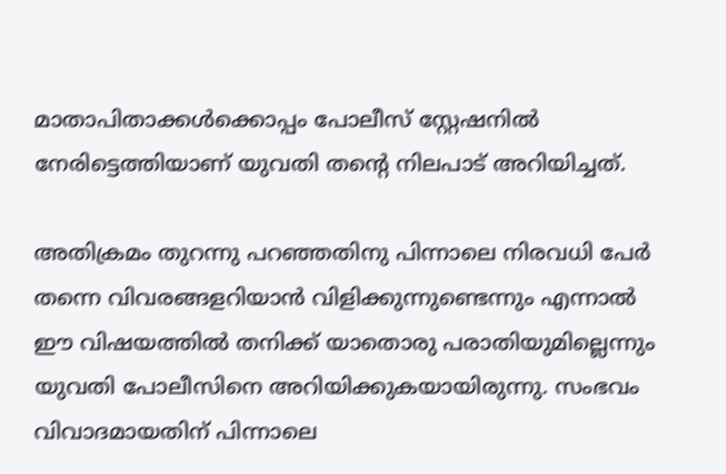മാതാപിതാക്കള്‍ക്കൊപ്പം പോലീസ് സ്റ്റേഷനില്‍ നേരിട്ടെത്തിയാണ് യുവതി തന്റെ നിലപാട് അറിയിച്ചത്.

അതിക്രമം തുറന്നു പറഞ്ഞതിനു പിന്നാലെ നിരവധി പേര്‍ തന്നെ വിവരങ്ങളറിയാന്‍ വിളിക്കുന്നുണ്ടെന്നും എന്നാല്‍ ഈ വിഷയത്തില്‍ തനിക്ക് യാതൊരു പരാതിയുമില്ലെന്നും യുവതി പോലീസിനെ അറിയിക്കുകയായിരുന്നു. സംഭവം വിവാദമായതിന് പിന്നാലെ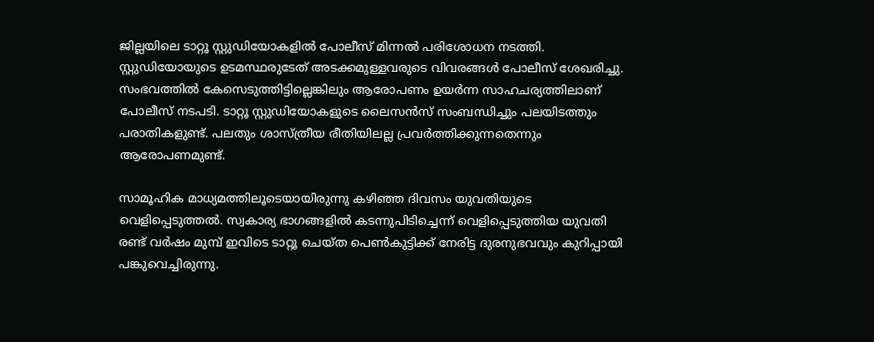ജില്ലയിലെ ടാറ്റൂ സ്റ്റുഡിയോകളില്‍ പോലീസ് മിന്നല്‍ പരിശോധന നടത്തി. സ്റ്റുഡിയോയുടെ ഉടമസ്ഥരുടേത് അടക്കമുള്ളവരുടെ വിവരങ്ങള്‍ പോലീസ് ശേഖരിച്ചു. സംഭവത്തില്‍ കേസെടുത്തിട്ടില്ലെങ്കിലും ആരോപണം ഉയര്‍ന്ന സാഹചര്യത്തിലാണ് പോലീസ് നടപടി. ടാറ്റൂ സ്റ്റുഡിയോകളുടെ ലൈസന്‍സ് സംബന്ധിച്ചും പലയിടത്തും പരാതികളുണ്ട്. പലതും ശാസ്ത്രീയ രീതിയിലല്ല പ്രവര്‍ത്തിക്കുന്നതെന്നും ആരോപണമുണ്ട്.

സാമൂഹിക മാധ്യമത്തിലൂടെയായിരുന്നു കഴിഞ്ഞ ദിവസം യുവതിയുടെ വെളിപ്പെടുത്തല്‍. സ്വകാര്യ ഭാഗങ്ങളില്‍ കടന്നുപിടിച്ചെന്ന് വെളിപ്പെടുത്തിയ യുവതി രണ്ട് വര്‍ഷം മുമ്പ് ഇവിടെ ടാറ്റൂ ചെയ്ത പെണ്‍കുട്ടിക്ക് നേരിട്ട ദുരനുഭവവും കുറിപ്പായി പങ്കുവെച്ചിരുന്നു.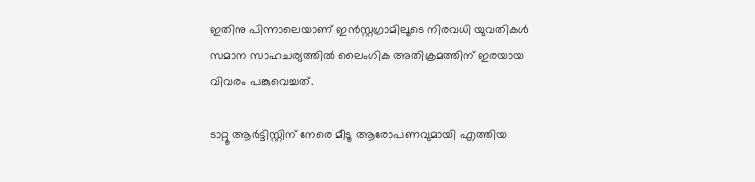ഇതിനു പിന്നാലെയാണ് ഇന്‍സ്റ്റഗ്രാമിലൂടെ നിരവധി യുവതികള്‍ സമാന സാഹചര്യത്തില്‍ ലൈംഗിക അതിക്രമത്തിന് ഇരയായ വിവരം പങ്കുവെച്ചത്.

ടാറ്റൂ ആര്‍ട്ടിസ്റ്റിന് നേരെ മീടൂ ആരോപണവുമായി എത്തിയ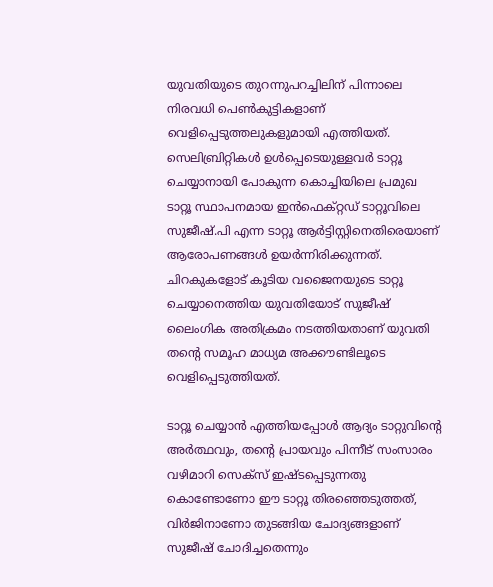യുവതിയുടെ തുറന്നുപറച്ചിലിന് പിന്നാലെ നിരവധി പെണ്‍കുട്ടികളാണ് വെളിപ്പെടുത്തലുകളുമായി എത്തിയത്. സെലിബ്രിറ്റികള്‍ ഉള്‍പ്പെടെയുള്ളവര്‍ ടാറ്റൂ ചെയ്യാനായി പോകുന്ന കൊച്ചിയിലെ പ്രമുഖ ടാറ്റൂ സ്ഥാപനമായ ഇന്‍ഫെക്റ്റഡ് ടാറ്റൂവിലെ സുജീഷ്.പി എന്ന ടാറ്റൂ ആര്‍ട്ടിസ്റ്റിനെതിരെയാണ് ആരോപണങ്ങള്‍ ഉയര്‍ന്നിരിക്കുന്നത്. ചിറകുകളോട് കൂടിയ വജൈനയുടെ ടാറ്റൂ ചെയ്യാനെത്തിയ യുവതിയോട് സുജീഷ് ലൈംഗിക അതിക്രമം നടത്തിയതാണ് യുവതി തന്റെ സമൂഹ മാധ്യമ അക്കൗണ്ടിലൂടെ വെളിപ്പെടുത്തിയത്.

ടാറ്റൂ ചെയ്യാന്‍ എത്തിയപ്പോള്‍ ആദ്യം ടാറ്റുവിന്റെ അര്‍ത്ഥവും, തന്റെ പ്രായവും പിന്നീട് സംസാരം വഴിമാറി സെക്സ് ഇഷ്ടപ്പെടുന്നതു കൊണ്ടോണോ ഈ ടാറ്റൂ തിരഞ്ഞെടുത്തത്, വിര്‍ജിനാണോ തുടങ്ങിയ ചോദ്യങ്ങളാണ് സുജീഷ് ചോദിച്ചതെന്നും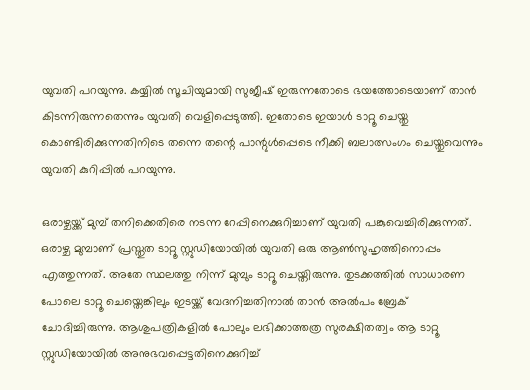യുവതി പറയുന്നു. കയ്യില്‍ സൂചിയുമായി സുജീഷ് ഇരുന്നതോടെ ഭയത്തോടെയാണ് താന്‍ കിടന്നിരുന്നതെന്നും യുവതി വെളിപ്പെടുത്തി. ഇതോടെ ഇയാള്‍ ടാറ്റൂ ചെയ്തു കൊണ്ടിരിക്കുന്നതിനിടെ തന്നെ തന്റെ പാന്റുള്‍പ്പെടെ നീക്കി ബലാത്സംഗം ചെയ്തുവെന്നും യുവതി കുറിപ്പില്‍ പറയുന്നു.

ഒരാഴ്ചയ്ക്ക് മുമ്പ് തനിക്കെതിരെ നടന്ന റേപ്പിനെക്കുറിച്ചാണ് യുവതി പങ്കുവെച്ചിരിക്കുന്നത്. ഒരാഴ്ച മുമ്പാണ് പ്രസ്തുത ടാറ്റൂ സ്റ്റുഡിയോയില്‍ യുവതി ഒരു ആണ്‍സുഹൃത്തിനൊപ്പം എത്തുന്നത്. അതേ സ്ഥലത്തു നിന്ന് മുമ്പും ടാറ്റൂ ചെയ്തിരുന്നു. തുടക്കത്തില്‍ സാധാരണ പോലെ ടാറ്റൂ ചെയ്തെങ്കിലും ഇടയ്ക്ക് വേദനിച്ചതിനാല്‍ താന്‍ അല്‍പം ബ്രേക് ചോദിച്ചിരുന്നു. ആശുപത്രികളില്‍ പോലും ലഭിക്കാത്തത്ര സുരക്ഷിതത്വം ആ ടാറ്റൂ സ്റ്റുഡിയോയില്‍ അനുഭവപ്പെട്ടതിനെക്കുറിച്ച്‌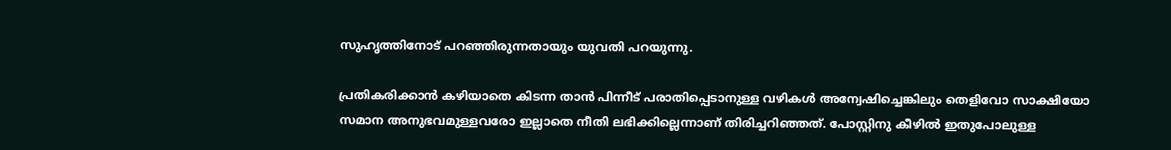സുഹൃത്തിനോട് പറഞ്ഞിരുന്നതായും യുവതി പറയുന്നു.

പ്രതികരിക്കാന്‍ കഴിയാതെ കിടന്ന താന്‍ പിന്നീട് പരാതിപ്പെടാനുള്ള വഴികള്‍ അന്വേഷിച്ചെങ്കിലും തെളിവോ സാക്ഷിയോ സമാന അനുഭവമുള്ളവരോ ഇല്ലാതെ നീതി ലഭിക്കില്ലെന്നാണ് തിരിച്ചറിഞ്ഞത്. പോസ്റ്റിനു കീഴില്‍ ഇതുപോലുള്ള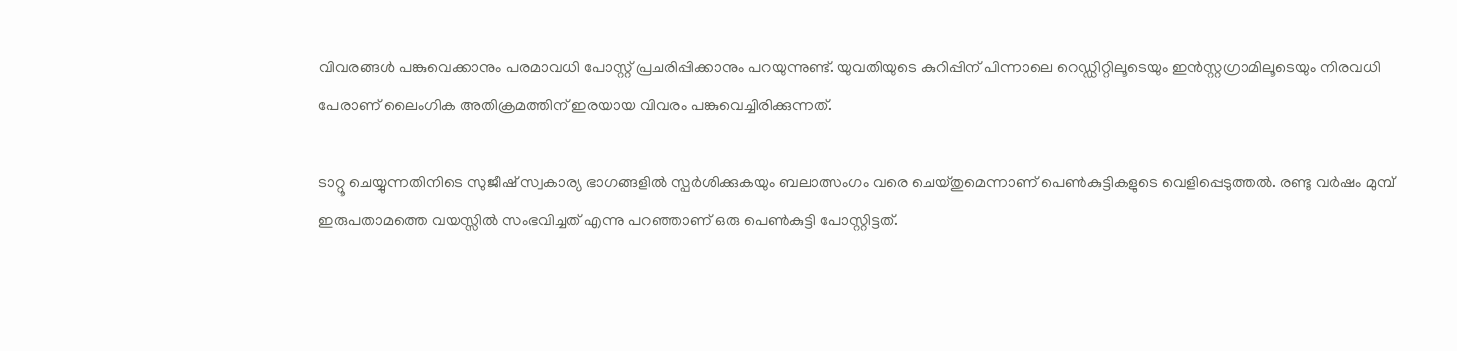വിവരങ്ങള്‍ പങ്കുവെക്കാനും പരമാവധി പോസ്റ്റ് പ്രചരിപ്പിക്കാനും പറയുന്നുണ്ട്. യുവതിയുടെ കുറിപ്പിന് പിന്നാലെ റെഡ്ഡിറ്റിലൂടെയും ഇന്‍സ്റ്റഗ്രാമിലൂടെയും നിരവധി പേരാണ് ലൈംഗിക അതിക്രമത്തിന് ഇരയായ വിവരം പങ്കുവെച്ചിരിക്കുന്നത്.

ടാറ്റൂ ചെയ്യുന്നതിനിടെ സുജീഷ് സ്വകാര്യ ഭാഗങ്ങളില്‍ സ്പര്‍ശിക്കുകയും ബലാത്സംഗം വരെ ചെയ്തുമെന്നാണ് പെണ്‍കുട്ടികളുടെ വെളിപ്പെടുത്തല്‍. രണ്ടു വര്‍ഷം മുമ്പ് ഇരുപതാമത്തെ വയസ്സില്‍ സംഭവിച്ചത് എന്നു പറഞ്ഞാണ് ഒരു പെണ്‍കുട്ടി പോസ്റ്റിട്ടത്.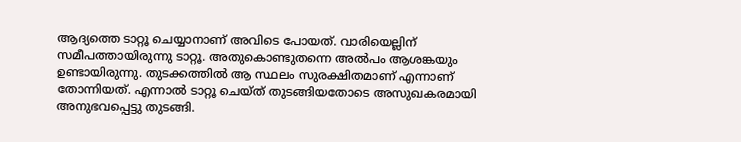ആദ്യത്തെ ടാറ്റൂ ചെയ്യാനാണ് അവിടെ പോയത്. വാരിയെല്ലിന് സമീപത്തായിരുന്നു ടാറ്റൂ. അതുകൊണ്ടുതന്നെ അല്‍പം ആശങ്കയും ഉണ്ടായിരുന്നു. തുടക്കത്തില്‍ ആ സ്ഥലം സുരക്ഷിതമാണ് എന്നാണ് തോന്നിയത്. എന്നാല്‍ ടാറ്റൂ ചെയ്ത് തുടങ്ങിയതോടെ അസുഖകരമായി അനുഭവപ്പെട്ടു തുടങ്ങി.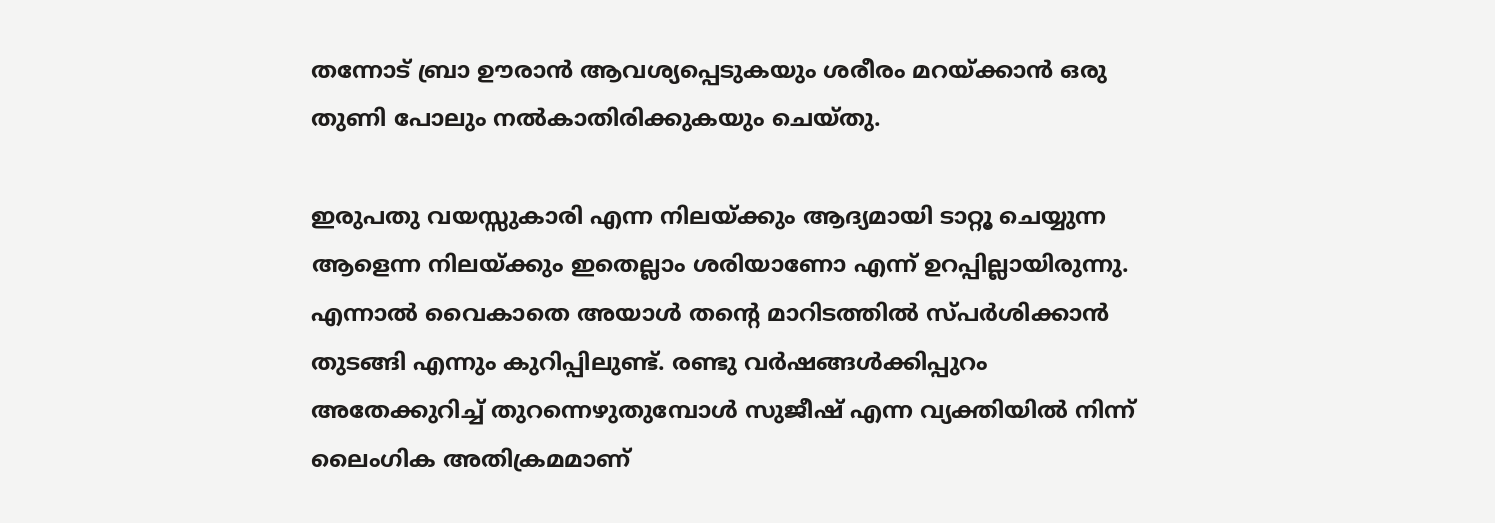തന്നോട് ബ്രാ ഊരാന്‍ ആവശ്യപ്പെടുകയും ശരീരം മറയ്ക്കാന്‍ ഒരു തുണി പോലും നല്‍കാതിരിക്കുകയും ചെയ്തു.

ഇരുപതു വയസ്സുകാരി എന്ന നിലയ്ക്കും ആദ്യമായി ടാറ്റൂ ചെയ്യുന്ന ആളെന്ന നിലയ്ക്കും ഇതെല്ലാം ശരിയാണോ എന്ന് ഉറപ്പില്ലായിരുന്നു. എന്നാല്‍ വൈകാതെ അയാള്‍ തന്റെ മാറിടത്തില്‍ സ്പര്‍ശിക്കാന്‍ തുടങ്ങി എന്നും കുറിപ്പിലുണ്ട്. രണ്ടു വര്‍ഷങ്ങള്‍ക്കിപ്പുറം അതേക്കുറിച്ച്‌ തുറന്നെഴുതുമ്പോള്‍ സുജീഷ് എന്ന വ്യക്തിയില്‍ നിന്ന് ലൈംഗിക അതിക്രമമാണ്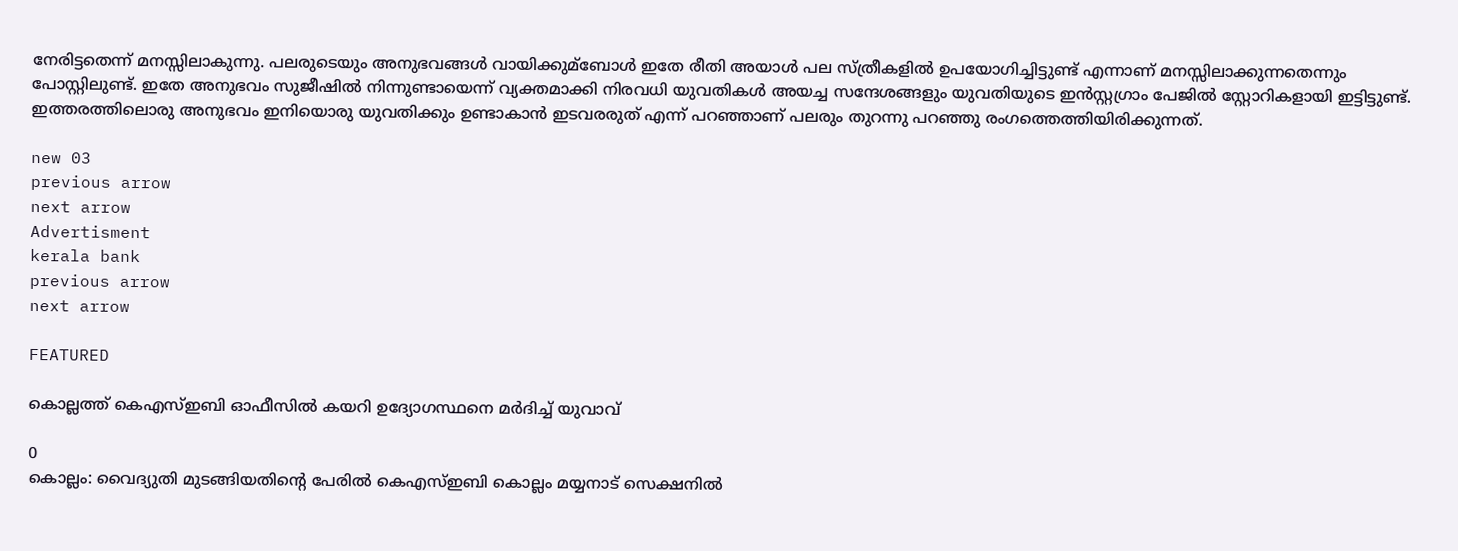നേരിട്ടതെന്ന് മനസ്സിലാകുന്നു. പലരുടെയും അനുഭവങ്ങള്‍ വായിക്കുമ്ബോള്‍ ഇതേ രീതി അയാള്‍ പല സ്ത്രീകളില്‍ ഉപയോഗിച്ചിട്ടുണ്ട് എന്നാണ് മനസ്സിലാക്കുന്നതെന്നും പോസ്റ്റിലുണ്ട്. ഇതേ അനുഭവം സുജീഷില്‍ നിന്നുണ്ടായെന്ന് വ്യക്തമാക്കി നിരവധി യുവതികള്‍ അയച്ച സന്ദേശങ്ങളും യുവതിയുടെ ഇന്‍സ്റ്റഗ്രാം പേജില്‍ സ്റ്റോറികളായി ഇട്ടിട്ടുണ്ട്. ഇത്തരത്തിലൊരു അനുഭവം ഇനിയൊരു യുവതിക്കും ഉണ്ടാകാന്‍ ഇടവരരുത് എന്ന് പറഞ്ഞാണ് പലരും തുറന്നു പറഞ്ഞു രംഗത്തെത്തിയിരിക്കുന്നത്.

new 03
previous arrow
next arrow
Advertisment
kerala bank
previous arrow
next arrow

FEATURED

കൊല്ലത്ത് കെഎസ്ഇബി ഓഫീസിൽ കയറി ഉദ്യോഗസ്ഥനെ മർദിച്ച് യുവാവ്

0
കൊല്ലം: വൈദ്യുതി മുടങ്ങിയതിന്റെ പേരിൽ കെഎസ്ഇബി കൊല്ലം മയ്യനാട് സെക്ഷനിൽ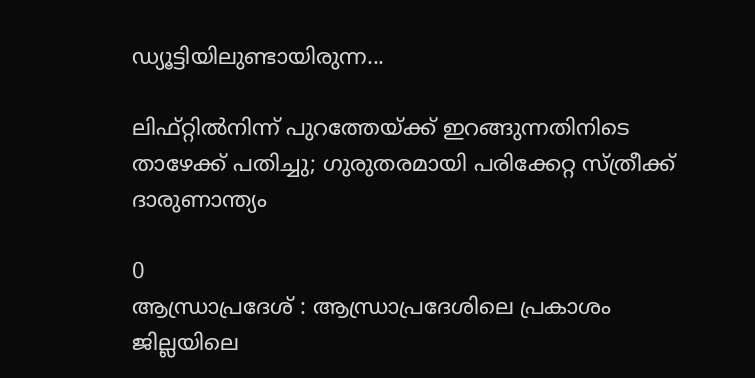ഡ്യൂട്ടിയിലുണ്ടായിരുന്ന...

ലിഫ്റ്റിൽനിന്ന് പുറത്തേയ്ക്ക് ഇറങ്ങുന്നതിനിടെ താഴേക്ക് പതിച്ചു; ഗുരുതരമായി പരിക്കേറ്റ സ്ത്രീക്ക് ദാരുണാന്ത്യം

0
ആന്ധ്രാപ്രദേശ് : ആന്ധ്രാപ്രദേശിലെ പ്രകാശം ജില്ലയിലെ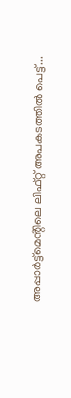അപ്പാര്‍ട്ട്‌മെൻ്റിലെ ലിഫ്റ്റ് അപകടത്തില്‍ പെട്ട്...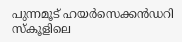പുന്നമൂട് ഹയർസെക്കൻഡറി സ്കൂളിലെ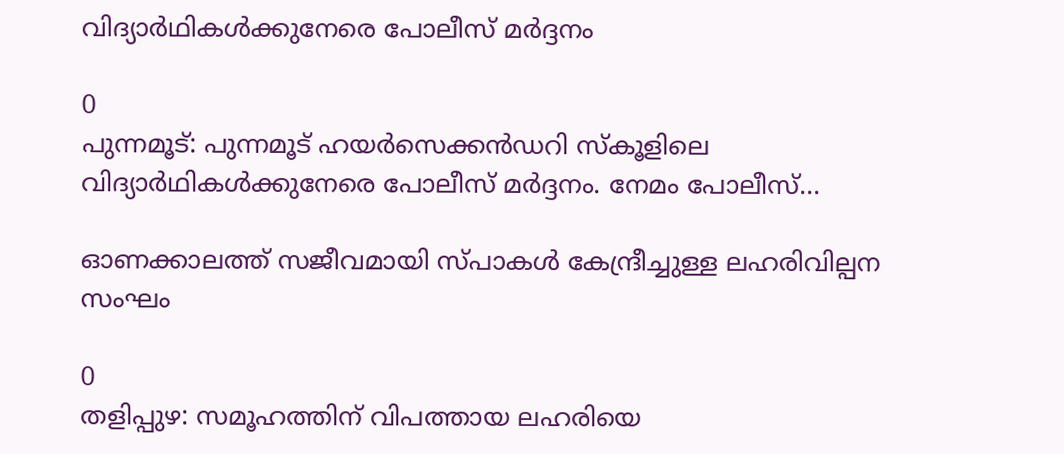വിദ്യാർഥികൾക്കുനേരെ പോലീസ് മർദ്ദനം

0
പുന്നമൂട്: പുന്നമൂട് ഹയർസെക്കൻഡറി സ്കൂളിലെ വിദ്യാർഥികൾക്കുനേരെ പോലീസ് മർദ്ദനം. നേമം പോലീസ്...

ഓണക്കാലത്ത് സജീവമായി സ്പാകൾ കേന്ദ്രീച്ചുള്ള ലഹരിവില്പന സംഘം

0
തളിപ്പുഴ: സമൂഹത്തിന് വിപത്തായ ലഹരിയെ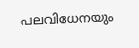പലവിധേനയും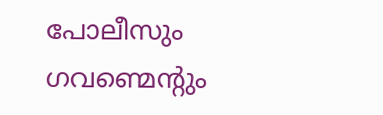പോലീസും ഗവണ്മെന്റും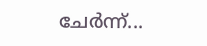ചേർന്ന്...